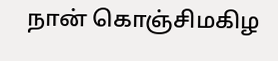நான் கொஞ்சிமகிழ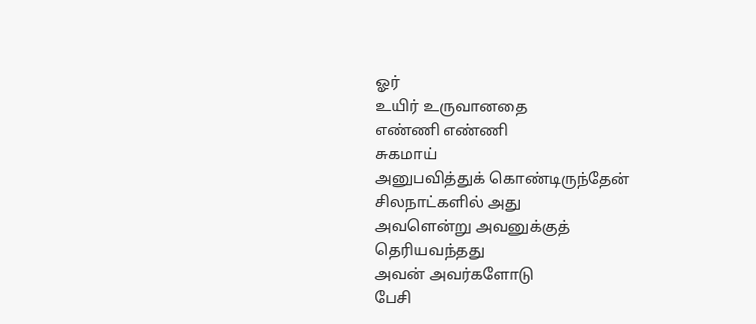ஓர்
உயிர் உருவானதை
எண்ணி எண்ணி
சுகமாய்
அனுபவித்துக் கொண்டிருந்தேன்
சிலநாட்களில் அது
அவளென்று அவனுக்குத்
தெரியவந்தது
அவன் அவர்களோடு
பேசி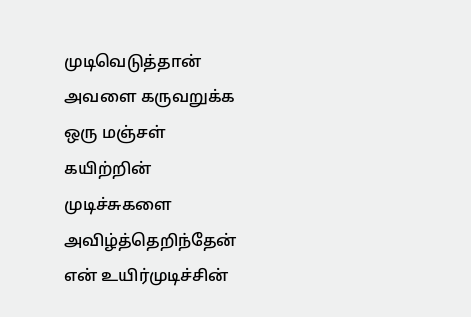முடிவெடுத்தான்
அவளை கருவறுக்க
ஒரு மஞ்சள்
கயிற்றின்
முடிச்சுகளை
அவிழ்த்தெறிந்தேன்
என் உயிர்முடிச்சின்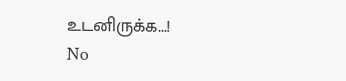உடனிருக்க...!
No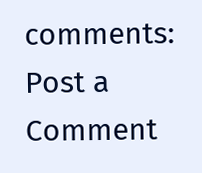comments:
Post a Comment